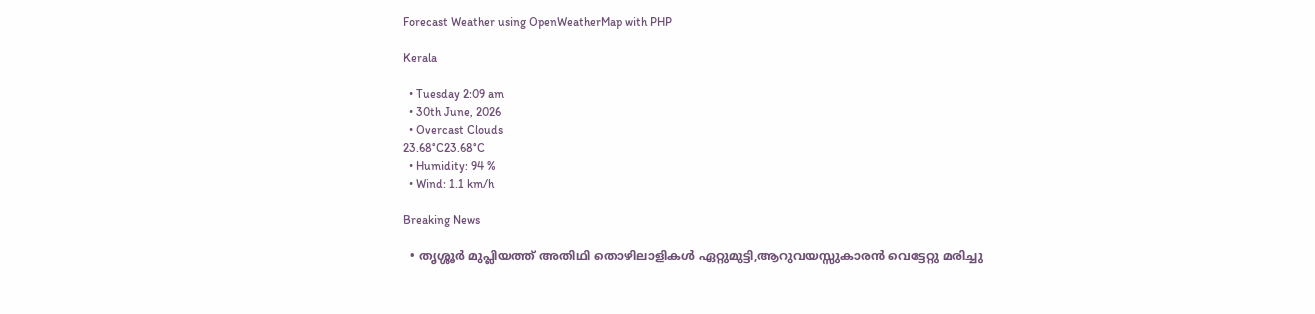Forecast Weather using OpenWeatherMap with PHP

Kerala

  • Tuesday 2:09 am
  • 30th June, 2026
  • Overcast Clouds
23.68°C23.68°C
  • Humidity: 94 %
  • Wind: 1.1 km/h

Breaking News

  • തൃശ്ശൂർ മുപ്ലിയത്ത് അതിഥി തൊഴിലാളികൾ ഏറ്റുമുട്ടി,ആറുവയസ്സുകാരൻ വെട്ടേറ്റു മരിച്ചു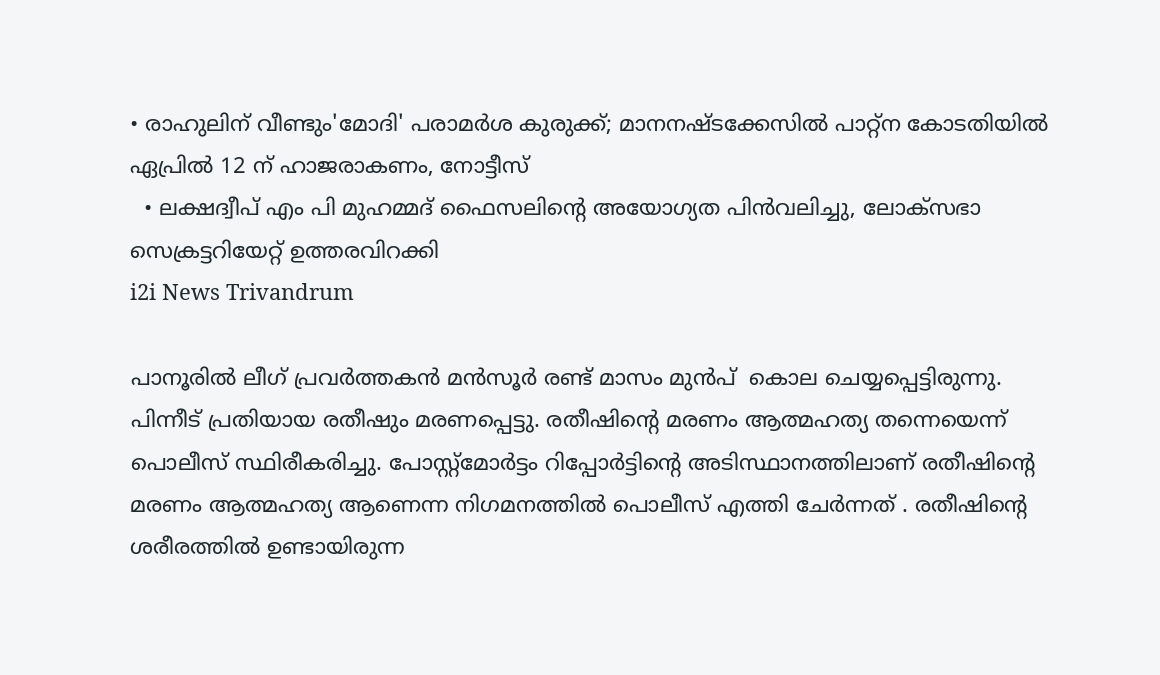• രാഹുലിന് വീണ്ടും'മോദി' പരാമര്‍ശ കുരുക്ക്; മാനനഷ്ടക്കേസിൽ പാറ്റ്ന കോടതിയിൽ ഏപ്രിൽ 12 ന് ഹാജരാകണം, നോട്ടീസ്
  • ലക്ഷദ്വീപ് എം പി മുഹമ്മദ് ഫൈസലിൻ്റെ അയോഗ്യത പിൻവലിച്ചു, ലോക്സഭാ  സെക്രട്ടറിയേറ്റ് ഉത്തരവിറക്കി
i2i News Trivandrum

പാനൂരിൽ ലീഗ് പ്രവർത്തകൻ മൻസൂർ രണ്ട് മാസം മുൻപ്  കൊല ചെയ്യപ്പെട്ടിരുന്നു. പിന്നീട് പ്രതിയായ രതീഷും മരണപ്പെട്ടു. രതീഷിന്റെ മരണം ആത്മഹത്യ തന്നെയെന്ന്  പൊലീസ് സ്ഥിരീകരിച്ചു. പോസ്റ്റ്മോർട്ടം റിപ്പോർട്ടിന്റെ അടിസ്ഥാനത്തിലാണ് രതീഷിന്റെ മരണം ആത്മഹത്യ ആണെന്ന നിഗമനത്തിൽ പൊലീസ് എത്തി ചേർന്നത് . രതീഷിന്റെ ശരീരത്തിൽ ഉണ്ടായിരുന്ന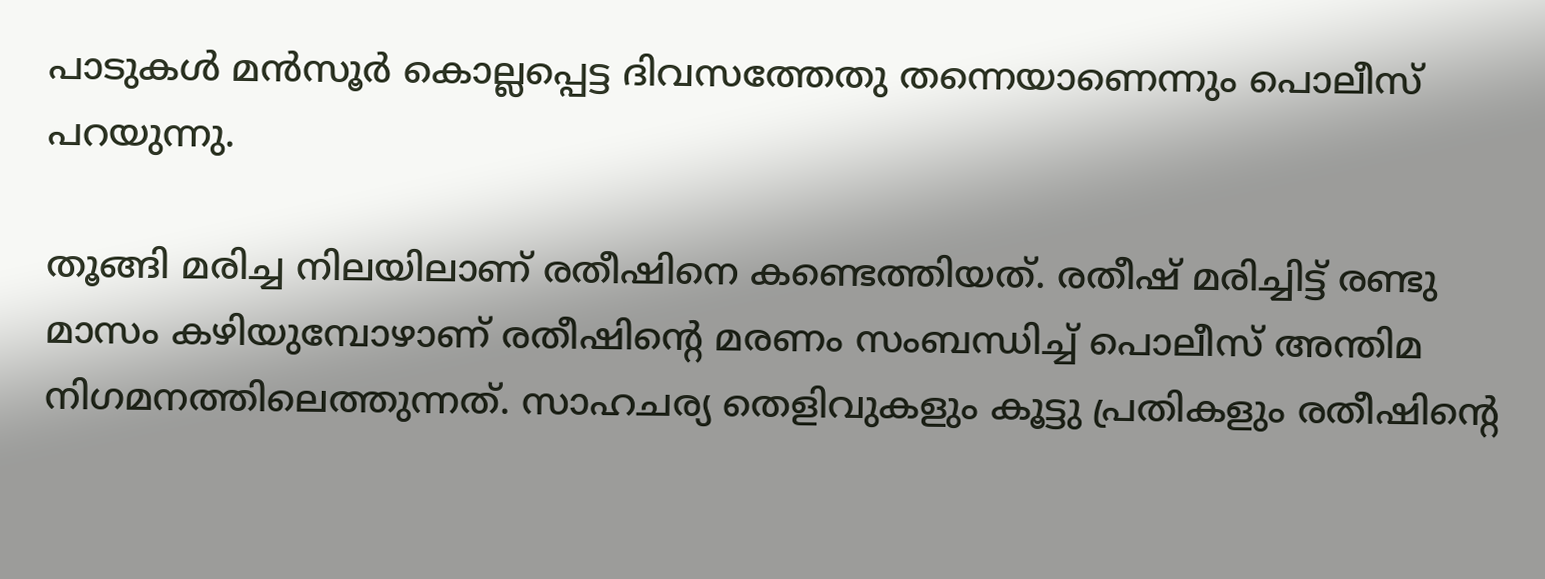പാടുകൾ മൻസൂർ കൊല്ലപ്പെട്ട ദിവസത്തേതു തന്നെയാണെന്നും പൊലീസ് പറയുന്നു.

തൂങ്ങി മരിച്ച നിലയിലാണ് രതീഷിനെ കണ്ടെത്തിയത്. രതീഷ് മരിച്ചിട്ട് രണ്ടു മാസം കഴിയുമ്പോഴാണ് രതീഷിന്റെ മരണം സംബന്ധിച്ച് പൊലീസ് അന്തിമ നിഗമനത്തിലെത്തുന്നത്. സാഹചര്യ തെളിവുകളും കൂട്ടു പ്രതികളും രതീഷിന്റെ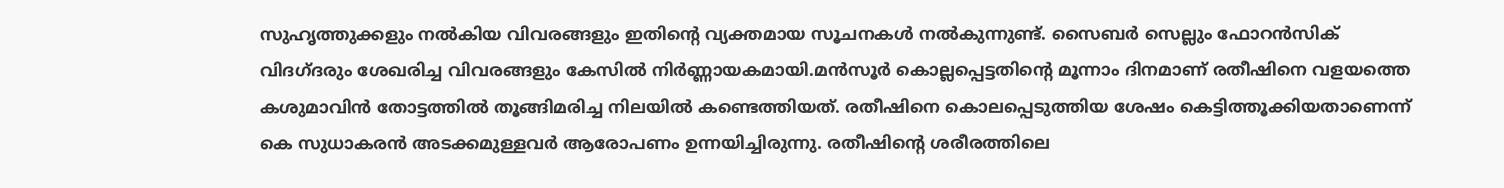സുഹൃത്തുക്കളും നൽകിയ വിവരങ്ങളും ഇതിന്റെ വ്യക്തമായ സൂചനകൾ നൽകുന്നുണ്ട്. സൈബർ സെല്ലും ഫോറൻസിക് വിദഗ്ദരും ശേഖരിച്ച വിവരങ്ങളും കേസിൽ നിർണ്ണായകമായി.മൻസൂർ കൊല്ലപ്പെട്ടതിന്റെ മൂന്നാം ദിനമാണ് രതീഷിനെ വളയത്തെ കശുമാവിൻ തോട്ടത്തിൽ തൂങ്ങിമരിച്ച നിലയിൽ കണ്ടെത്തിയത്. രതീഷിനെ കൊലപ്പെടുത്തിയ ശേഷം കെട്ടിത്തൂക്കിയതാണെന്ന് കെ സുധാകരൻ അടക്കമുള്ളവർ ആരോപണം ഉന്നയിച്ചിരുന്നു. രതീഷിന്റെ ശരീരത്തിലെ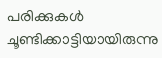പരിക്കുകൾ ചൂണ്ടിക്കാട്ടിയായിരുന്നു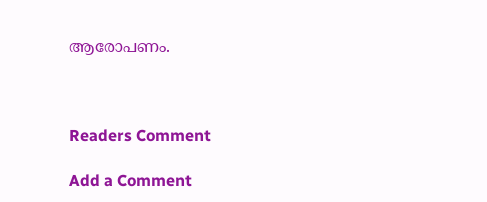ആരോപണം.



Readers Comment

Add a Comment